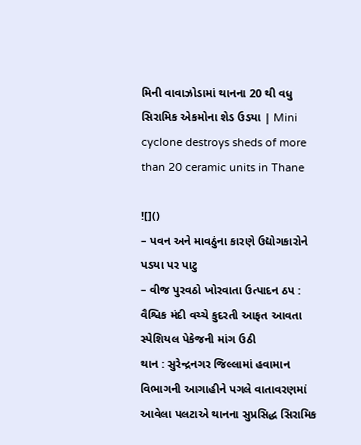મિની વાવાઝોડામાં થાનના 20 થી વધુ સિરામિક એકમોના શેડ ઉડયા | Mini cyclone destroys sheds of more than 20 ceramic units in Thane

![]()
– પવન અને માવઠુંના કારણે ઉદ્યોગકારોને પડયા પર પાટુ
– વીજ પુરવઠો ખોરવાતા ઉત્પાદન ઠપ : વૈશ્વિક મંદી વચ્ચે કુદરતી આફત આવતા સ્પેશિયલ પેકેજની માંગ ઉઠી
થાન : સુરેન્દ્રનગર જિલ્લામાં હવામાન વિભાગની આગાહીને પગલે વાતાવરણમાં આવેલા પલટાએ થાનના સુપ્રસિદ્ધ સિરામિક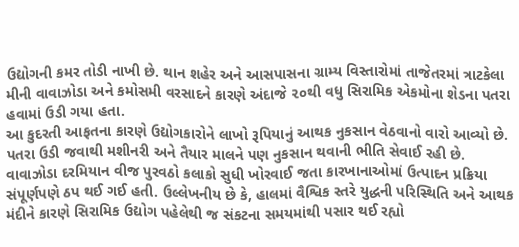ઉદ્યોગની કમર તોડી નાખી છે. થાન શહેર અને આસપાસના ગ્રામ્ય વિસ્તારોમાં તાજેતરમાં ત્રાટકેલા મીની વાવાઝોડા અને કમોસમી વરસાદને કારણે અંદાજે ૨૦થી વધુ સિરામિક એકમોના શેડના પતરા હવામાં ઉડી ગયા હતા.
આ કુદરતી આફતના કારણે ઉદ્યોગકારોને લાખો રૂપિયાનું આથક નુકસાન વેઠવાનો વારો આવ્યો છે. પતરા ઉડી જવાથી મશીનરી અને તૈયાર માલને પણ નુકસાન થવાની ભીતિ સેવાઈ રહી છે.
વાવાઝોડા દરમિયાન વીજ પુરવઠો કલાકો સુધી ખોરવાઈ જતા કારખાનાઓમાં ઉત્પાદન પ્રક્રિયા સંપૂર્ણપણે ઠપ થઈ ગઈ હતી. ઉલ્લેખનીય છે કે, હાલમાં વૈશ્વિક સ્તરે યુદ્ધની પરિસ્થિતિ અને આથક મંદીને કારણે સિરામિક ઉદ્યોગ પહેલેથી જ સંકટના સમયમાંથી પસાર થઈ રહ્યો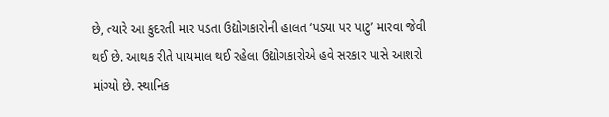છે, ત્યારે આ કુદરતી માર પડતા ઉદ્યોગકારોની હાલત ‘પડયા પર પાટુ’ મારવા જેવી થઈ છે. આથક રીતે પાયમાલ થઈ રહેલા ઉદ્યોગકારોએ હવે સરકાર પાસે આશરો માંગ્યો છે. સ્થાનિક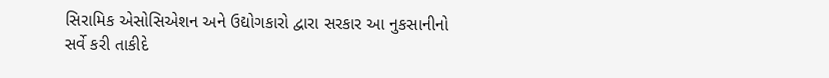સિરામિક એસોસિએશન અને ઉદ્યોગકારો દ્વારા સરકાર આ નુકસાનીનો સર્વે કરી તાકીદે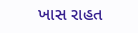ખાસ રાહત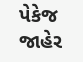પેકેજ જાહેર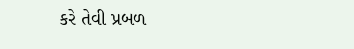કરે તેવી પ્રબળ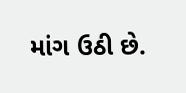માંગ ઉઠી છે.